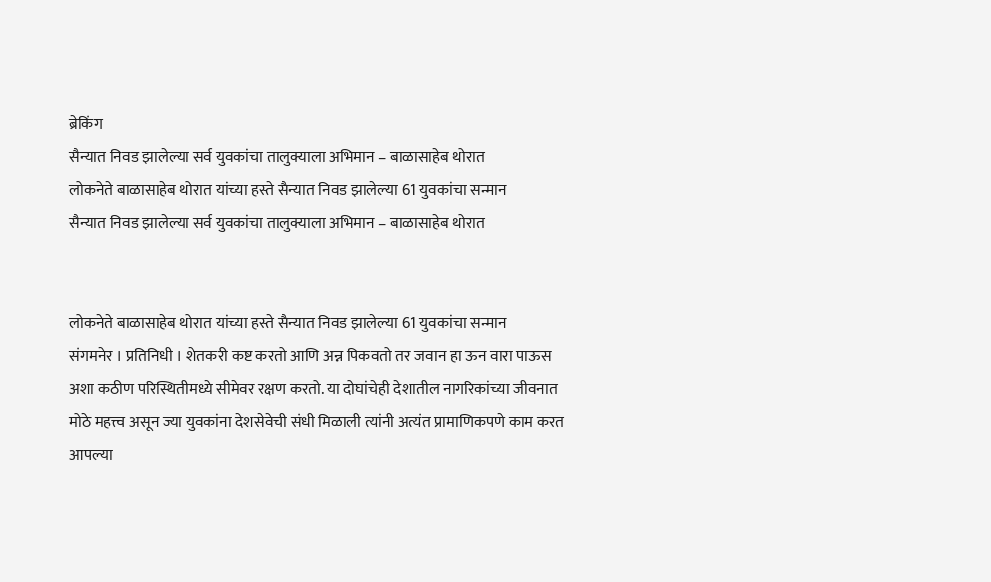ब्रेकिंग
सैन्यात निवड झालेल्या सर्व युवकांचा तालुक्याला अभिमान – बाळासाहेब थोरात
लोकनेते बाळासाहेब थोरात यांच्या हस्ते सैन्यात निवड झालेल्या 61 युवकांचा सन्मान
सैन्यात निवड झालेल्या सर्व युवकांचा तालुक्याला अभिमान – बाळासाहेब थोरात


लोकनेते बाळासाहेब थोरात यांच्या हस्ते सैन्यात निवड झालेल्या 61 युवकांचा सन्मान
संगमनेर । प्रतिनिधी । शेतकरी कष्ट करतो आणि अन्न पिकवतो तर जवान हा ऊन वारा पाऊस अशा कठीण परिस्थितीमध्ये सीमेवर रक्षण करतो. या दोघांचेही देशातील नागरिकांच्या जीवनात मोठे महत्त्व असून ज्या युवकांना देशसेवेची संधी मिळाली त्यांनी अत्यंत प्रामाणिकपणे काम करत आपल्या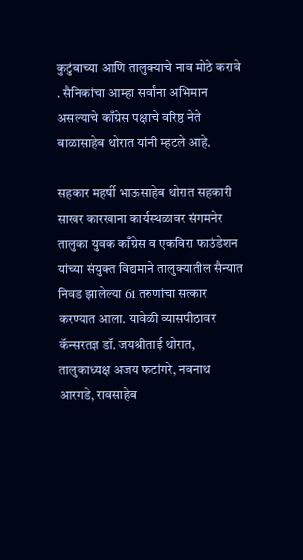कुटुंबाच्या आणि तालुक्याचे नाव मोठे करावे . सैनिकांचा आम्हा सर्वांना अभिमान असल्याचे काँग्रेस पक्षाचे वरिष्ठ नेते बाळासाहेब थोरात यांनी म्हटले आहे.

सहकार महर्षी भाऊसाहेब थोरात सहकारी साखर कारखाना कार्यस्थळावर संगमनेर तालुका युवक काँग्रेस व एकविरा फाउंडेशन यांच्या संयुक्त विद्यमाने तालुक्यातील सैन्यात निवड झालेल्या 61 तरुणांचा सत्कार करण्यात आला. यावेळी व्यासपीठावर कॅन्सरतज्ञ डॉ. जयश्रीताई थोरात, तालुकाध्यक्ष अजय फटांगरे, नवनाथ आरगडे, रावसाहेब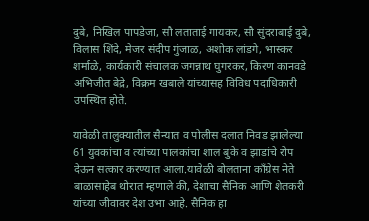दुबे, निखिल पापडेजा, सौ लताताई गायकर, सौ सुंदराबाई दुबे, विलास शिंदे, मेजर संदीप गुंजाळ, अशोक लांडगे, भास्कर शर्माळे, कार्यकारी संचालक जगन्नाथ घुगरकर, किरण कानवडे अभिजीत बेद्रे, विक्रम खबाले यांच्यासह विविध पदाधिकारी उपस्थित होते.

यावेळी तालुक्यातील सैन्यात व पोलीस दलात निवड झालेल्या 61 युवकांचा व त्यांच्या पालकांचा शाल बुके व झाडांचे रोप देऊन सत्कार करण्यात आला.यावेळी बोलताना काँग्रेस नेते बाळासाहेब थोरात म्हणाले की, देशाचा सैनिक आणि शेतकरी यांच्या जीवावर देश उभा आहे. सैनिक हा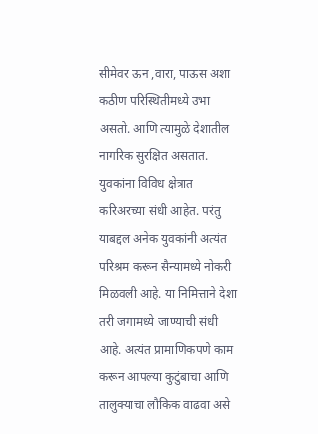सीमेवर ऊन ,वारा, पाऊस अशा कठीण परिस्थितीमध्ये उभा असतो. आणि त्यामुळे देशातील नागरिक सुरक्षित असतात. युवकांना विविध क्षेत्रात करिअरच्या संधी आहेत. परंतु याबद्दल अनेक युवकांनी अत्यंत परिश्रम करून सैन्यामध्ये नोकरी मिळवली आहे. या निमित्ताने देशा तरी जगामध्ये जाण्याची संधी आहे. अत्यंत प्रामाणिकपणे काम करून आपल्या कुटुंबाचा आणि तालुक्याचा लौकिक वाढवा असे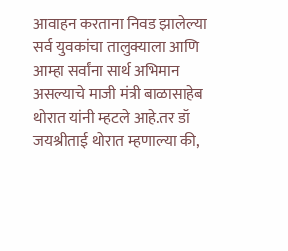आवाहन करताना निवड झालेल्या सर्व युवकांचा तालुक्याला आणि आम्हा सर्वांना सार्थ अभिमान असल्याचे माजी मंत्री बाळासाहेब थोरात यांनी म्हटले आहे.तर डॉ जयश्रीताई थोरात म्हणाल्या की,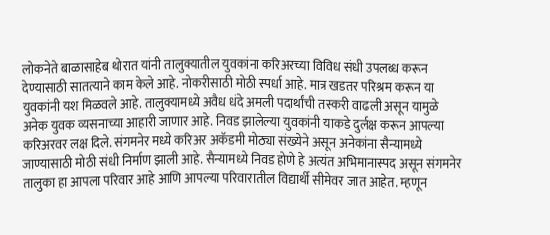लोकनेते बाळासाहेब थोरात यांनी तालुक्यातील युवकांना करिअरच्या विविध संधी उपलब्ध करून देण्यासाठी सातत्याने काम केले आहे. नोकरीसाठी मोठी स्पर्धा आहे. मात्र खडतर परिश्रम करून या युवकांनी यश मिळवले आहे. तालुक्यामध्ये अवैध धंदे अमली पदार्थांची तस्करी वाढली असून यामुळे अनेक युवक व्यसनाच्या आहारी जाणार आहे. निवड झालेल्या युवकांनी याकडे दुर्लक्ष करून आपल्या करिअरवर लक्ष दिले. संगमनेर मध्ये करिअर अकॅडमी मोठ्या संख्येने असून अनेकांना सैन्यामध्ये जाण्यासाठी मोठी संधी निर्माण झाली आहे. सैन्यामध्ये निवड होणे हे अत्यंत अभिमानास्पद असून संगमनेर तालुका हा आपला परिवार आहे आणि आपल्या परिवारातील विद्यार्थी सीमेवर जात आहेत. म्हणून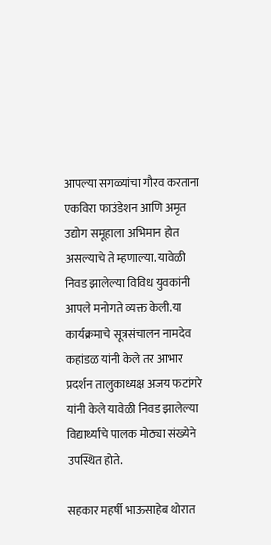आपल्या सगळ्यांचा गौरव करताना एकविरा फाउंडेशन आणि अमृत उद्योग समूहाला अभिमान होत असल्याचे ते म्हणाल्या. यावेळी निवड झालेल्या विविध युवकांनी आपले मनोगते व्यक्त केली.या कार्यक्रमाचे सूत्रसंचालन नामदेव कहांडळ यांनी केले तर आभार प्रदर्शन तालुकाध्यक्ष अजय फटांगरे यांनी केले यावेळी निवड झालेल्या विद्यार्थ्यांचे पालक मोठ्या संख्येने उपस्थित होते.

सहकार महर्षी भाऊसाहेब थोरात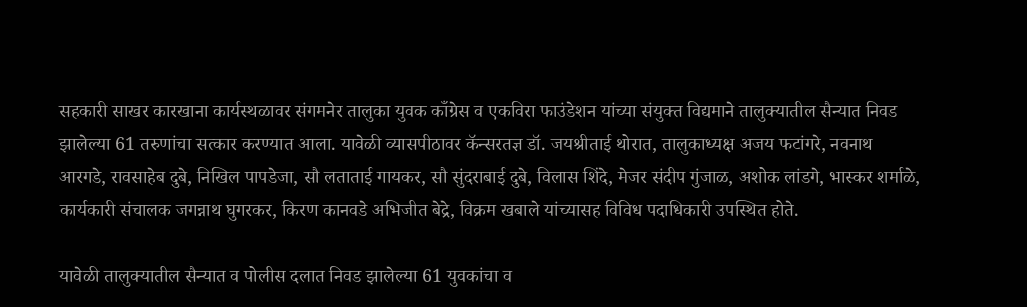सहकारी साखर कारखाना कार्यस्थळावर संगमनेर तालुका युवक काँग्रेस व एकविरा फाउंडेशन यांच्या संयुक्त विद्यमाने तालुक्यातील सैन्यात निवड झालेल्या 61 तरुणांचा सत्कार करण्यात आला. यावेळी व्यासपीठावर कॅन्सरतज्ञ डॉ. जयश्रीताई थोरात, तालुकाध्यक्ष अजय फटांगरे, नवनाथ आरगडे, रावसाहेब दुबे, निखिल पापडेजा, सौ लताताई गायकर, सौ सुंदराबाई दुबे, विलास शिंदे, मेजर संदीप गुंजाळ, अशोक लांडगे, भास्कर शर्माळे, कार्यकारी संचालक जगन्नाथ घुगरकर, किरण कानवडे अभिजीत बेद्रे, विक्रम खबाले यांच्यासह विविध पदाधिकारी उपस्थित होते.

यावेळी तालुक्यातील सैन्यात व पोलीस दलात निवड झालेल्या 61 युवकांचा व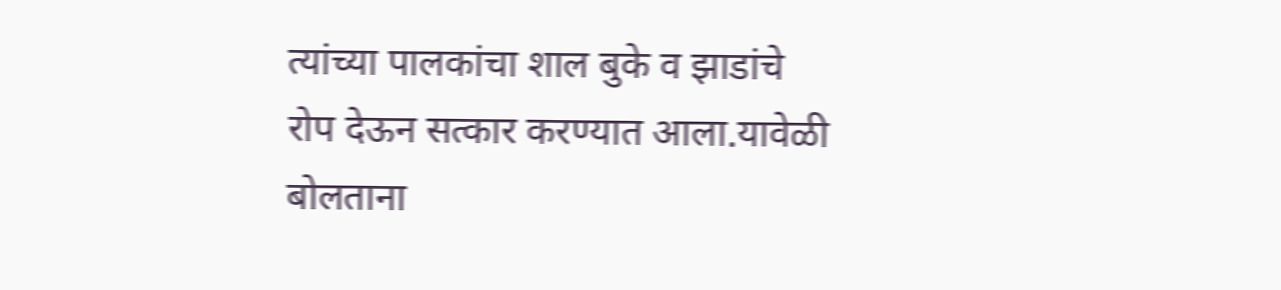त्यांच्या पालकांचा शाल बुके व झाडांचे रोप देऊन सत्कार करण्यात आला.यावेळी बोलताना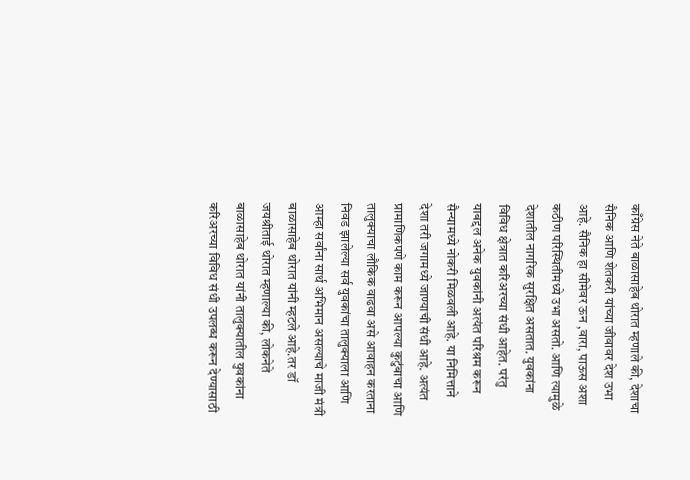काँग्रेस नेते बाळासाहेब थोरात म्हणाले की, देशाचा सैनिक आणि शेतकरी यांच्या जीवावर देश उभा आहे. सैनिक हा सीमेवर ऊन ,वारा, पाऊस अशा कठीण परिस्थितीमध्ये उभा असतो. आणि त्यामुळे देशातील नागरिक सुरक्षित असतात. युवकांना विविध क्षेत्रात करिअरच्या संधी आहेत. परंतु याबद्दल अनेक युवकांनी अत्यंत परिश्रम करून सैन्यामध्ये नोकरी मिळवली आहे. या निमित्ताने देशा तरी जगामध्ये जाण्याची संधी आहे. अत्यंत प्रामाणिकपणे काम करून आपल्या कुटुंबाचा आणि तालुक्याचा लौकिक वाढवा असे आवाहन करताना निवड झालेल्या सर्व युवकांचा तालुक्याला आणि आम्हा सर्वांना सार्थ अभिमान असल्याचे माजी मंत्री बाळासाहेब थोरात यांनी म्हटले आहे.तर डॉ जयश्रीताई थोरात म्हणाल्या की, लोकनेते बाळासाहेब थोरात यांनी तालुक्यातील युवकांना करिअरच्या विविध संधी उपलब्ध करून देण्यासाठी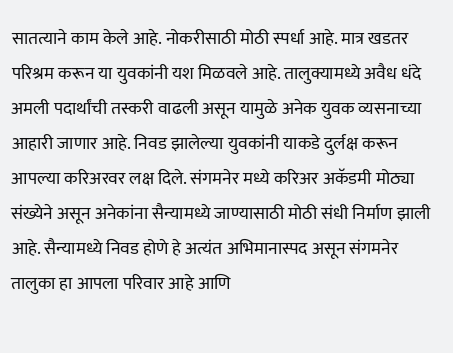सातत्याने काम केले आहे. नोकरीसाठी मोठी स्पर्धा आहे. मात्र खडतर परिश्रम करून या युवकांनी यश मिळवले आहे. तालुक्यामध्ये अवैध धंदे अमली पदार्थांची तस्करी वाढली असून यामुळे अनेक युवक व्यसनाच्या आहारी जाणार आहे. निवड झालेल्या युवकांनी याकडे दुर्लक्ष करून आपल्या करिअरवर लक्ष दिले. संगमनेर मध्ये करिअर अकॅडमी मोठ्या संख्येने असून अनेकांना सैन्यामध्ये जाण्यासाठी मोठी संधी निर्माण झाली आहे. सैन्यामध्ये निवड होणे हे अत्यंत अभिमानास्पद असून संगमनेर तालुका हा आपला परिवार आहे आणि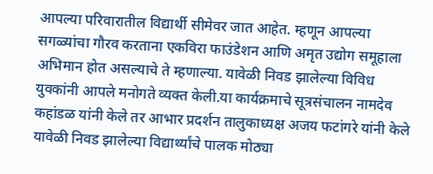आपल्या परिवारातील विद्यार्थी सीमेवर जात आहेत. म्हणून आपल्या सगळ्यांचा गौरव करताना एकविरा फाउंडेशन आणि अमृत उद्योग समूहाला अभिमान होत असल्याचे ते म्हणाल्या. यावेळी निवड झालेल्या विविध युवकांनी आपले मनोगते व्यक्त केली.या कार्यक्रमाचे सूत्रसंचालन नामदेव कहांडळ यांनी केले तर आभार प्रदर्शन तालुकाध्यक्ष अजय फटांगरे यांनी केले यावेळी निवड झालेल्या विद्यार्थ्यांचे पालक मोठ्या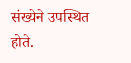संख्येने उपस्थित होते.